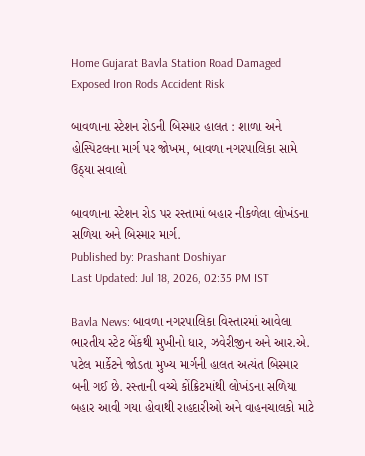Home Gujarat Bavla Station Road Damaged Exposed Iron Rods Accident Risk

બાવળાના સ્ટેશન રોડની બિસ્માર હાલત : શાળા અને હોસ્પિટલના માર્ગ પર જોખમ, બાવળા નગરપાલિકા સામે ઉઠ્યા સવાલો

બાવળાના સ્ટેશન રોડ પર રસ્તામાં બહાર નીકળેલા લોખંડના સળિયા અને બિસ્માર માર્ગ.
Published by: Prashant Doshiyar
Last Updated: Jul 18, 2026, 02:35 PM IST

Bavla News: બાવળા નગરપાલિકા વિસ્તારમાં આવેલા ભારતીય સ્ટેટ બેંકથી મુખીનો ધાર, ઝવેરીજીન અને આર.એ. પટેલ માર્કેટને જોડતા મુખ્ય માર્ગની હાલત અત્યંત બિસ્માર બની ગઈ છે. રસ્તાની વચ્ચે કોંક્રિટમાંથી લોખંડના સળિયા બહાર આવી ગયા હોવાથી રાહદારીઓ અને વાહનચાલકો માટે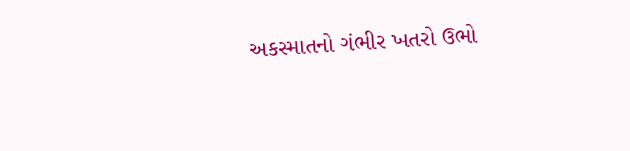અકસ્માતનો ગંભીર ખતરો ઉભો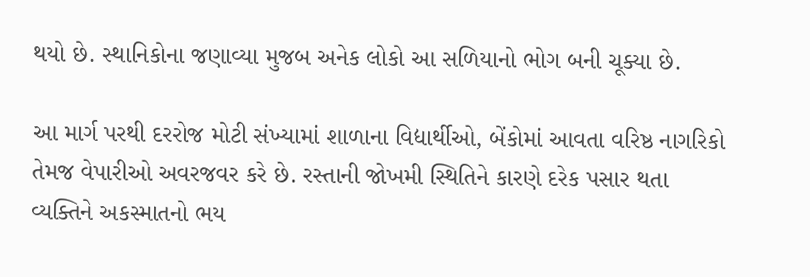થયો છે. સ્થાનિકોના જણાવ્યા મુજબ અનેક લોકો આ સળિયાનો ભોગ બની ચૂક્યા છે.

આ માર્ગ પરથી દરરોજ મોટી સંખ્યામાં શાળાના વિદ્યાર્થીઓ, બેંકોમાં આવતા વરિષ્ઠ નાગરિકો તેમજ વેપારીઓ અવરજવર કરે છે. રસ્તાની જોખમી સ્થિતિને કારણે દરેક પસાર થતા વ્યક્તિને અકસ્માતનો ભય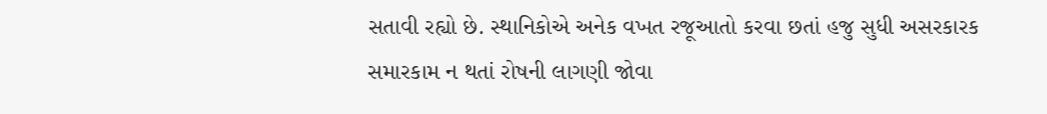સતાવી રહ્યો છે. સ્થાનિકોએ અનેક વખત રજૂઆતો કરવા છતાં હજુ સુધી અસરકારક સમારકામ ન થતાં રોષની લાગણી જોવા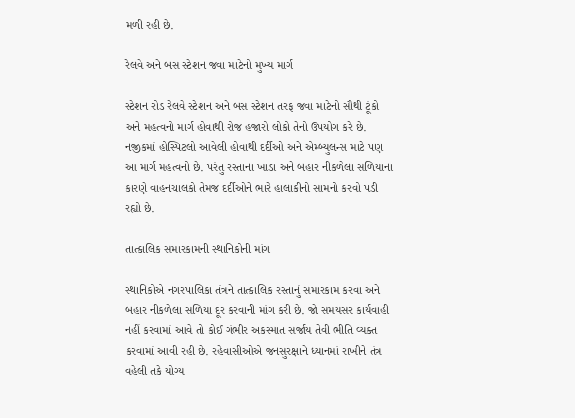મળી રહી છે.

રેલવે અને બસ સ્ટેશન જવા માટેનો મુખ્ય માર્ગ

સ્ટેશન રોડ રેલવે સ્ટેશન અને બસ સ્ટેશન તરફ જવા માટેનો સૌથી ટૂંકો અને મહત્વનો માર્ગ હોવાથી રોજ હજારો લોકો તેનો ઉપયોગ કરે છે. નજીકમાં હોસ્પિટલો આવેલી હોવાથી દર્દીઓ અને એમ્બ્યુલન્સ માટે પણ આ માર્ગ મહત્વનો છે. પરંતુ રસ્તાના ખાડા અને બહાર નીકળેલા સળિયાના કારણે વાહનચાલકો તેમજ દર્દીઓને ભારે હાલાકીનો સામનો કરવો પડી રહ્યો છે.

તાત્કાલિક સમારકામની સ્થાનિકોની માંગ

સ્થાનિકોએ નગરપાલિકા તંત્રને તાત્કાલિક રસ્તાનું સમારકામ કરવા અને બહાર નીકળેલા સળિયા દૂર કરવાની માંગ કરી છે. જો સમયસર કાર્યવાહી નહીં કરવામાં આવે તો કોઈ ગંભીર અકસ્માત સર્જાય તેવી ભીતિ વ્યક્ત કરવામાં આવી રહી છે. રહેવાસીઓએ જનસુરક્ષાને ધ્યાનમાં રાખીને તંત્ર વહેલી તકે યોગ્ય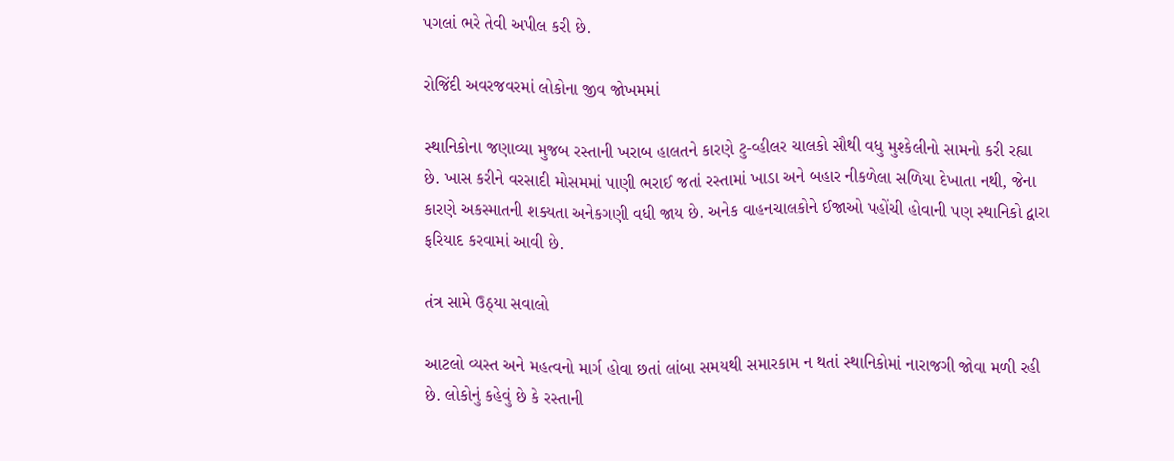પગલાં ભરે તેવી અપીલ કરી છે.

રોજિંદી અવરજવરમાં લોકોના જીવ જોખમમાં

સ્થાનિકોના જણાવ્યા મુજબ રસ્તાની ખરાબ હાલતને કારણે ટુ-વ્હીલર ચાલકો સૌથી વધુ મુશ્કેલીનો સામનો કરી રહ્યા છે. ખાસ કરીને વરસાદી મોસમમાં પાણી ભરાઈ જતાં રસ્તામાં ખાડા અને બહાર નીકળેલા સળિયા દેખાતા નથી, જેના કારણે અકસ્માતની શક્યતા અનેકગણી વધી જાય છે. અનેક વાહનચાલકોને ઈજાઓ પહોંચી હોવાની પણ સ્થાનિકો દ્વારા ફરિયાદ કરવામાં આવી છે.

તંત્ર સામે ઉઠ્યા સવાલો

આટલો વ્યસ્ત અને મહત્વનો માર્ગ હોવા છતાં લાંબા સમયથી સમારકામ ન થતાં સ્થાનિકોમાં નારાજગી જોવા મળી રહી છે. લોકોનું કહેવું છે કે રસ્તાની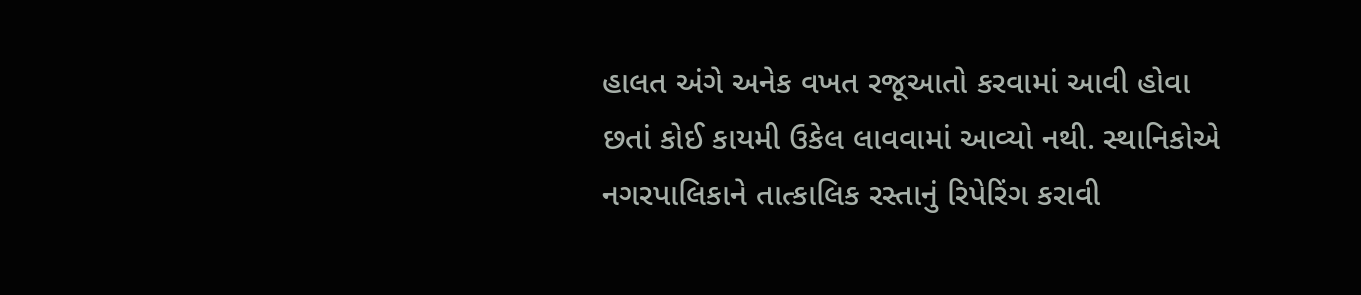હાલત અંગે અનેક વખત રજૂઆતો કરવામાં આવી હોવા છતાં કોઈ કાયમી ઉકેલ લાવવામાં આવ્યો નથી. સ્થાનિકોએ નગરપાલિકાને તાત્કાલિક રસ્તાનું રિપેરિંગ કરાવી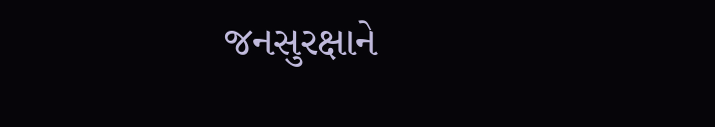જનસુરક્ષાને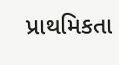પ્રાથમિકતા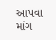આપવા માંગ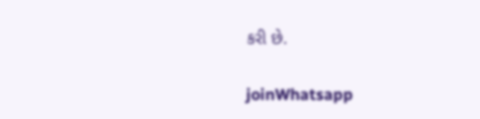કરી છે.

joinWhatsapp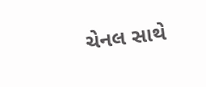ચેનલ સાથે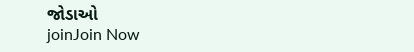જોડાઓ
joinJoin Now